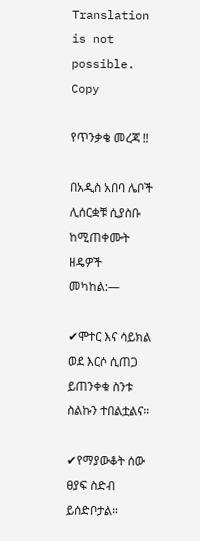Translation is not possible.
Copy

የጥንቃቄ መረጃ ‼

በአዲስ አበባ ሌቦች ሊሰርቋቹ ሲያስቡ ከሚጠቀሙት ዘዴዎች መካከል:—

✔ሞተር እና ሳይክል ወደ እርሶ ሲጠጋ ይጠንቀቁ ስንቱ ስልኩን ተበልቷልና።

✔የማያውቆት ሰው ፀያፍ ስድብ ይሰድቦታል።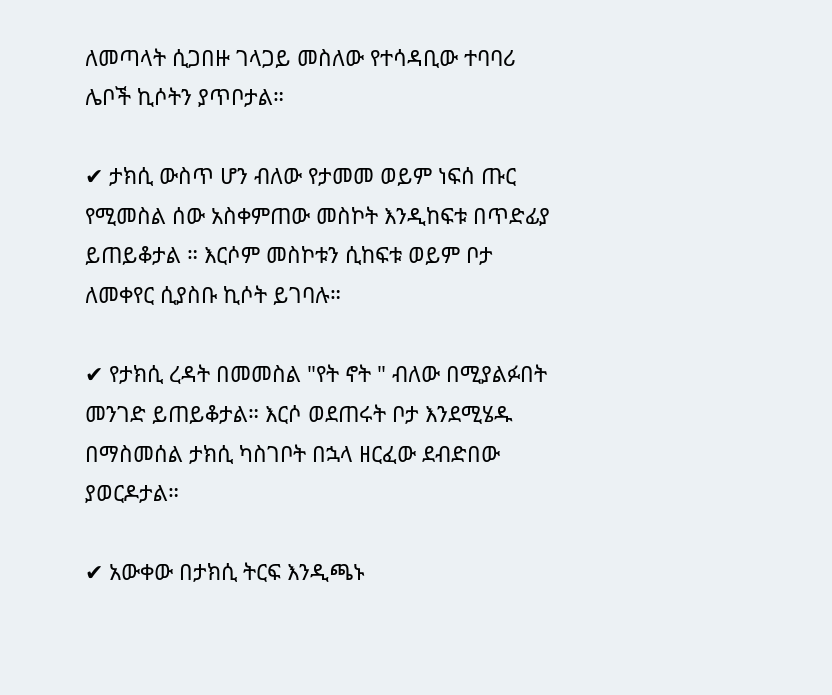ለመጣላት ሲጋበዙ ገላጋይ መስለው የተሳዳቢው ተባባሪ ሌቦች ኪሶትን ያጥቦታል።

✔ ታክሲ ውስጥ ሆን ብለው የታመመ ወይም ነፍሰ ጡር የሚመስል ሰው አስቀምጠው መስኮት እንዲከፍቱ በጥድፊያ ይጠይቆታል ። እርሶም መስኮቱን ሲከፍቱ ወይም ቦታ ለመቀየር ሲያስቡ ኪሶት ይገባሉ።

✔ የታክሲ ረዳት በመመስል "የት ኖት " ብለው በሚያልፉበት መንገድ ይጠይቆታል። እርሶ ወደጠሩት ቦታ እንደሚሄዱ በማስመሰል ታክሲ ካስገቦት በኋላ ዘርፈው ደብድበው ያወርዶታል።

✔ አውቀው በታክሲ ትርፍ እንዲጫኑ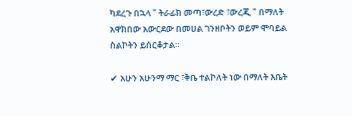ካደረጉ በኋላ " ትራፊክ መጣ፣ውረድ ፣ውረጂ " በማለት አዋክበው አውርደው በመሀል ገንዘቦትን ወይም ሞባይል ስልኮትን ይሰርቆታል።

✔ አሁን አሁንማ ማር ፣ቅቤ ተልኮለት ነው በማለት እቤት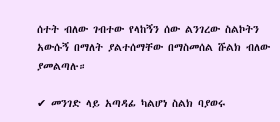ሰተት ብለው ገብተው የላከኝን ሰው ልንገረው ስልኮትን አውሱኝ በማለት ያልተሰማቸው በማስመሰል ሹልክ ብለው ያመልጣሉ።

✔ መንገድ ላይ አጣዳፊ ካልሆነ ስልክ ባያወሩ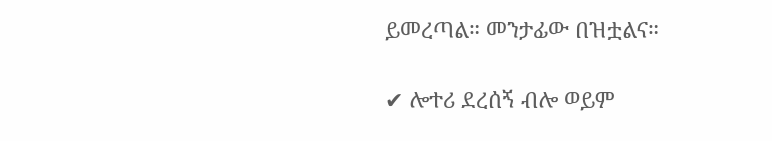ይመረጣል። መንታፊው በዝቷልና።

✔ ሎተሪ ደረሰኝ ብሎ ወይም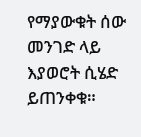የማያውቁት ሰው መንገድ ላይ እያወሮት ሲሄድ ይጠንቀቁ።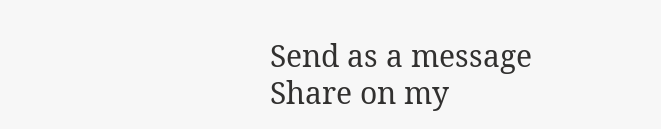Send as a message
Share on my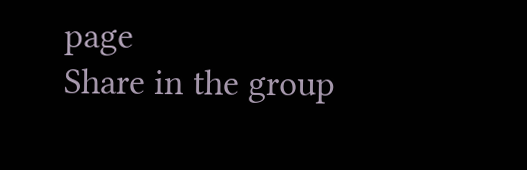page
Share in the group